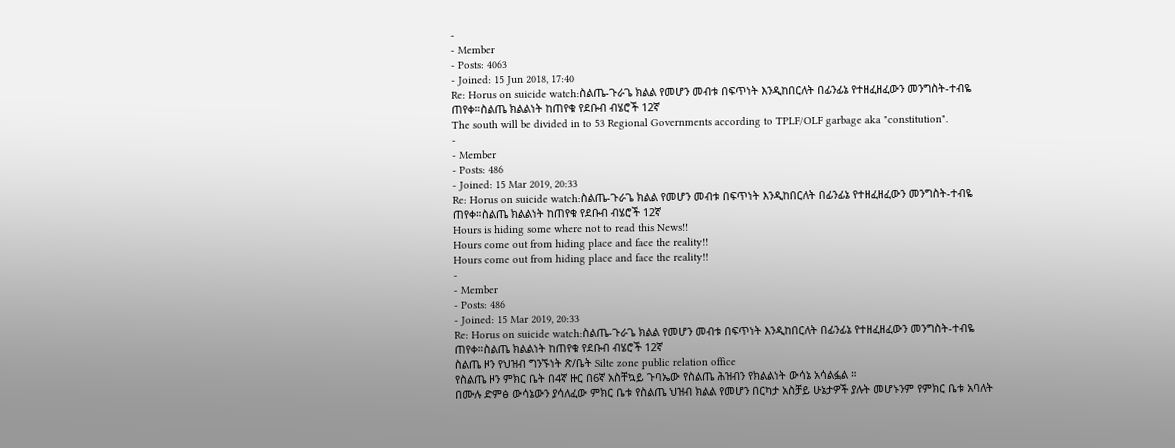-
- Member
- Posts: 4063
- Joined: 15 Jun 2018, 17:40
Re: Horus on suicide watch:ስልጤ-ጉራጌ ክልል የመሆን መብቱ በፍጥነት እንዲከበርለት በፊንፊኔ የተዘፈዘፈውን መንግስት-ተብዬ ጠየቀ።ስልጤ ክልልነት ከጠየቁ የደቡብ ብሄሮች 12ኛ
The south will be divided in to 53 Regional Governments according to TPLF/OLF garbage aka "constitution".
-
- Member
- Posts: 486
- Joined: 15 Mar 2019, 20:33
Re: Horus on suicide watch:ስልጤ-ጉራጌ ክልል የመሆን መብቱ በፍጥነት እንዲከበርለት በፊንፊኔ የተዘፈዘፈውን መንግስት-ተብዬ ጠየቀ።ስልጤ ክልልነት ከጠየቁ የደቡብ ብሄሮች 12ኛ
Hours is hiding some where not to read this News!!
Hours come out from hiding place and face the reality!!
Hours come out from hiding place and face the reality!!
-
- Member
- Posts: 486
- Joined: 15 Mar 2019, 20:33
Re: Horus on suicide watch:ስልጤ-ጉራጌ ክልል የመሆን መብቱ በፍጥነት እንዲከበርለት በፊንፊኔ የተዘፈዘፈውን መንግስት-ተብዬ ጠየቀ።ስልጤ ክልልነት ከጠየቁ የደቡብ ብሄሮች 12ኛ
ስልጤ ዞን የህዝብ ግንኙነት ጽ/ቤት Silte zone public relation office
የስልጤ ዞን ምክር ቤት በ4ኛ ዙር በ6ኛ አስቸኳይ ጉባኤው የስልጤ ሕዝብን የክልልነት ውሳኔ አሳልፏል ።
በሙሉ ድምፅ ውሳኔውን ያሳለፈው ምክር ቤቱ የስልጤ ህዝብ ክልል የመሆን በርካታ አስቻይ ሁኔታዎች ያሉት መሆኑንም የምክር ቤቱ አባለት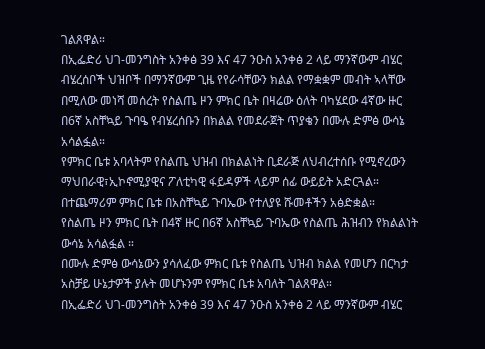ገልጸዋል።
በኢፌድሪ ህገ-መንግስት አንቀፅ 39 እና 47 ንዑስ አንቀፅ 2 ላይ ማንኛውም ብሄር ብሄረሰቦች ህዝቦች በማንኛውም ጊዜ የየራሳቸውን ክልል የማቋቋም መብት ኣላቸው በሚለው መነሻ መሰረት የስልጤ ዞን ምክር ቤት በዛሬው ዕለት ባካሄደው 4ኛው ዙር በ6ኛ አስቸኳይ ጉባዔ የብሄረሰቡን በክልል የመደራጀት ጥያቄን በሙሉ ድምፅ ውሳኔ አሳልፏል።
የምክር ቤቱ አባላትም የስልጤ ህዝብ በክልልነት ቢደራጅ ለህብረተሰቡ የሚኖረውን ማህበራዊ፣ኢኮኖሚያዊና ፖለቲካዊ ፋይዳዎች ላይም ሰፊ ውይይት አድርጓል።
በተጨማሪም ምክር ቤቱ በአስቸኳይ ጉባኤው የተለያዩ ሹመቶችን አፅድቋል።
የስልጤ ዞን ምክር ቤት በ4ኛ ዙር በ6ኛ አስቸኳይ ጉባኤው የስልጤ ሕዝብን የክልልነት ውሳኔ አሳልፏል ።
በሙሉ ድምፅ ውሳኔውን ያሳለፈው ምክር ቤቱ የስልጤ ህዝብ ክልል የመሆን በርካታ አስቻይ ሁኔታዎች ያሉት መሆኑንም የምክር ቤቱ አባለት ገልጸዋል።
በኢፌድሪ ህገ-መንግስት አንቀፅ 39 እና 47 ንዑስ አንቀፅ 2 ላይ ማንኛውም ብሄር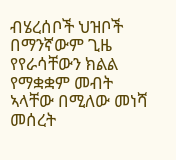ብሄረሰቦች ህዝቦች በማንኛውም ጊዜ የየራሳቸውን ክልል የማቋቋም መብት ኣላቸው በሚለው መነሻ መሰረት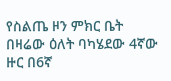የስልጤ ዞን ምክር ቤት በዛሬው ዕለት ባካሄደው 4ኛው ዙር በ6ኛ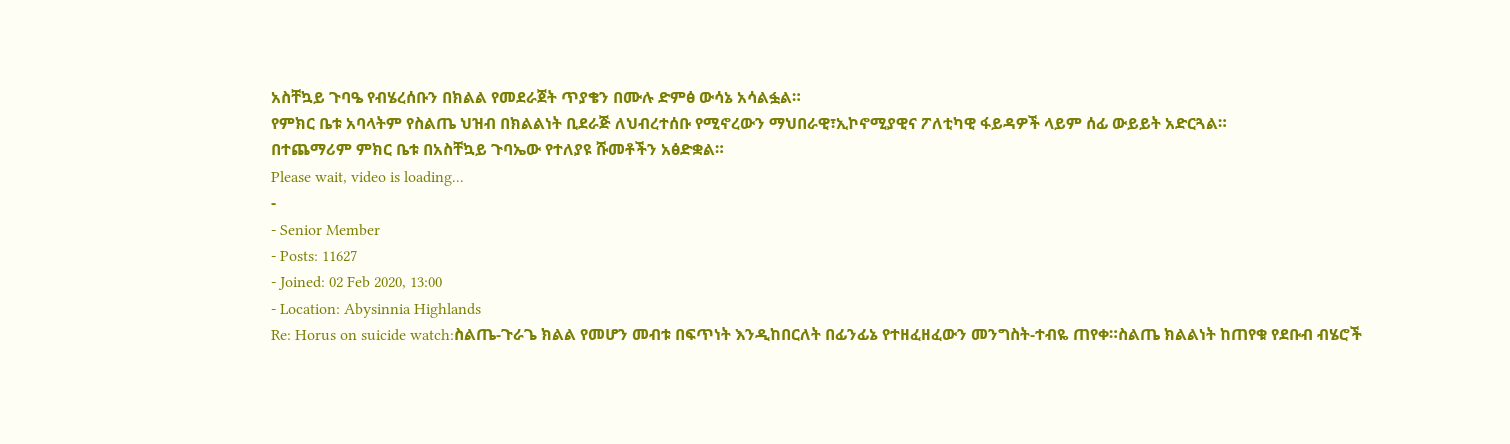አስቸኳይ ጉባዔ የብሄረሰቡን በክልል የመደራጀት ጥያቄን በሙሉ ድምፅ ውሳኔ አሳልፏል።
የምክር ቤቱ አባላትም የስልጤ ህዝብ በክልልነት ቢደራጅ ለህብረተሰቡ የሚኖረውን ማህበራዊ፣ኢኮኖሚያዊና ፖለቲካዊ ፋይዳዎች ላይም ሰፊ ውይይት አድርጓል።
በተጨማሪም ምክር ቤቱ በአስቸኳይ ጉባኤው የተለያዩ ሹመቶችን አፅድቋል።
Please wait, video is loading...
-
- Senior Member
- Posts: 11627
- Joined: 02 Feb 2020, 13:00
- Location: Abysinnia Highlands
Re: Horus on suicide watch:ስልጤ-ጉራጌ ክልል የመሆን መብቱ በፍጥነት እንዲከበርለት በፊንፊኔ የተዘፈዘፈውን መንግስት-ተብዬ ጠየቀ።ስልጤ ክልልነት ከጠየቁ የደቡብ ብሄሮች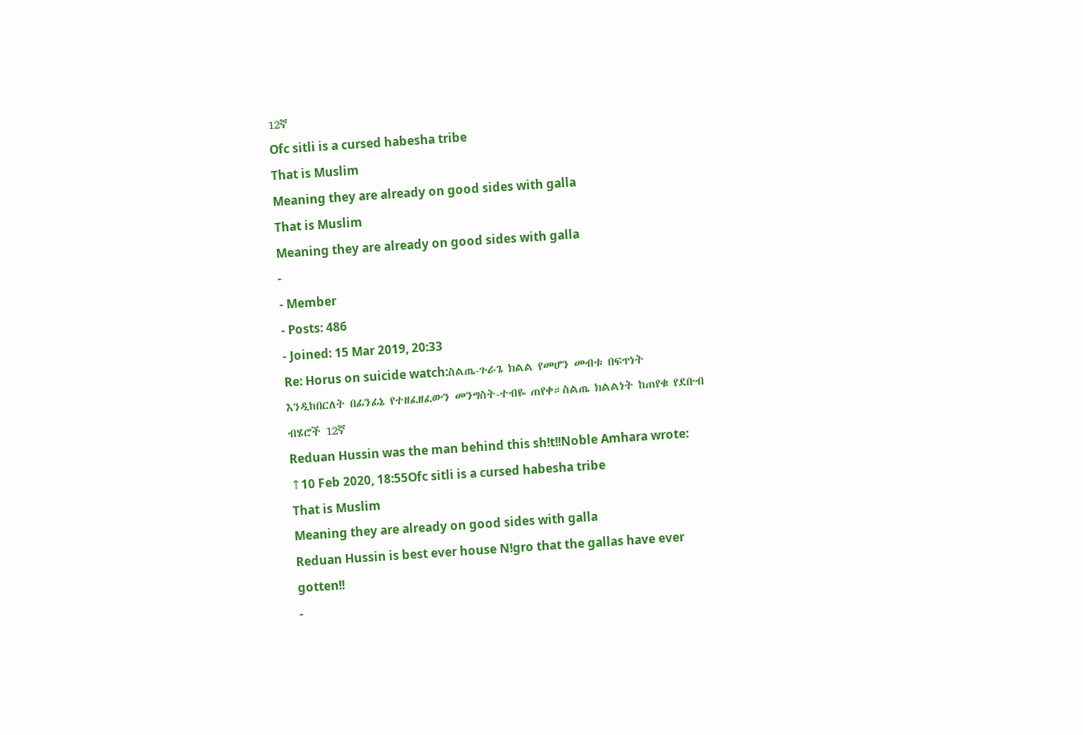12ኛ
Ofc sitli is a cursed habesha tribe
That is Muslim
Meaning they are already on good sides with galla
That is Muslim
Meaning they are already on good sides with galla
-
- Member
- Posts: 486
- Joined: 15 Mar 2019, 20:33
Re: Horus on suicide watch:ስልጤ-ጉራጌ ክልል የመሆን መብቱ በፍጥነት እንዲከበርለት በፊንፊኔ የተዘፈዘፈውን መንግስት-ተብዬ ጠየቀ።ስልጤ ክልልነት ከጠየቁ የደቡብ ብሄሮች 12ኛ
Reduan Hussin was the man behind this sh!t!!Noble Amhara wrote: ↑10 Feb 2020, 18:55Ofc sitli is a cursed habesha tribe
That is Muslim
Meaning they are already on good sides with galla
Reduan Hussin is best ever house N!gro that the gallas have ever gotten!!
-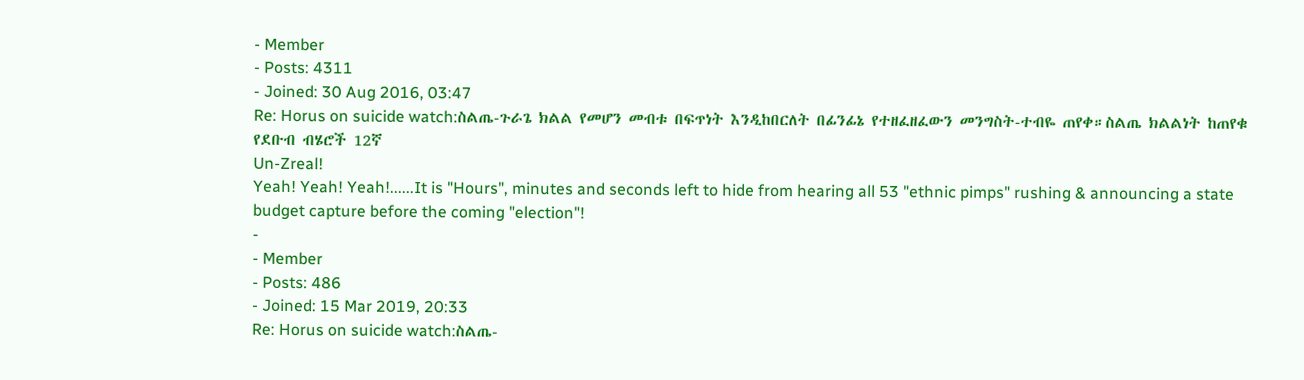- Member
- Posts: 4311
- Joined: 30 Aug 2016, 03:47
Re: Horus on suicide watch:ስልጤ-ጉራጌ ክልል የመሆን መብቱ በፍጥነት እንዲከበርለት በፊንፊኔ የተዘፈዘፈውን መንግስት-ተብዬ ጠየቀ።ስልጤ ክልልነት ከጠየቁ የደቡብ ብሄሮች 12ኛ
Un-Zreal!
Yeah! Yeah! Yeah!......It is "Hours", minutes and seconds left to hide from hearing all 53 "ethnic pimps" rushing & announcing a state budget capture before the coming "election"!
-
- Member
- Posts: 486
- Joined: 15 Mar 2019, 20:33
Re: Horus on suicide watch:ስልጤ-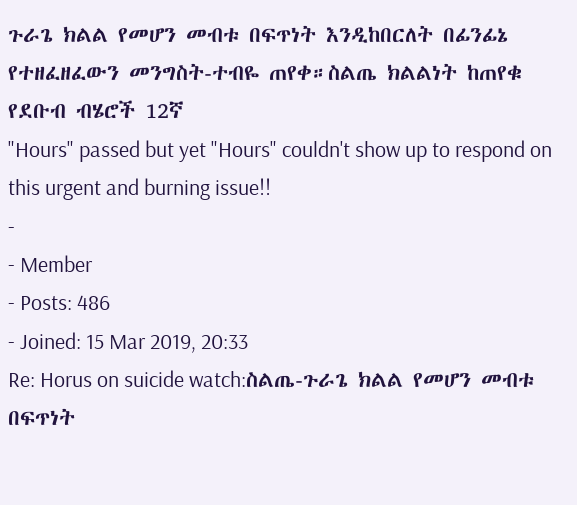ጉራጌ ክልል የመሆን መብቱ በፍጥነት እንዲከበርለት በፊንፊኔ የተዘፈዘፈውን መንግስት-ተብዬ ጠየቀ።ስልጤ ክልልነት ከጠየቁ የደቡብ ብሄሮች 12ኛ
"Hours" passed but yet "Hours" couldn't show up to respond on this urgent and burning issue!!
-
- Member
- Posts: 486
- Joined: 15 Mar 2019, 20:33
Re: Horus on suicide watch:ስልጤ-ጉራጌ ክልል የመሆን መብቱ በፍጥነት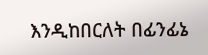እንዲከበርለት በፊንፊኔ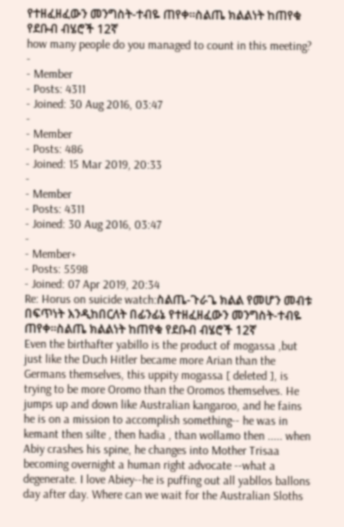የተዘፈዘፈውን መንግስት-ተብዬ ጠየቀ።ስልጤ ክልልነት ከጠየቁ የደቡብ ብሄሮች 12ኛ
how many people do you managed to count in this meeting?
-
- Member
- Posts: 4311
- Joined: 30 Aug 2016, 03:47
-
- Member
- Posts: 486
- Joined: 15 Mar 2019, 20:33
-
- Member
- Posts: 4311
- Joined: 30 Aug 2016, 03:47
-
- Member+
- Posts: 5598
- Joined: 07 Apr 2019, 20:34
Re: Horus on suicide watch:ስልጤ-ጉራጌ ክልል የመሆን መብቱ በፍጥነት እንዲከበርለት በፊንፊኔ የተዘፈዘፈውን መንግስት-ተብዬ ጠየቀ።ስልጤ ክልልነት ከጠየቁ የደቡብ ብሄሮች 12ኛ
Even the birthafter yabillo is the product of mogassa ,but just like the Duch Hitler became more Arian than the Germans themselves, this uppity mogassa [ deleted ], is trying to be more Oromo than the Oromos themselves. He jumps up and down like Australian kangaroo, and he fains he is on a mission to accomplish something-- he was in kemant then silte , then hadia , than wollamo then ..... when Abiy crashes his spine, he changes into Mother Trisaa becoming overnight a human right advocate --what a degenerate. I love Abiey--he is puffing out all yabllos ballons day after day. Where can we wait for the Australian Sloths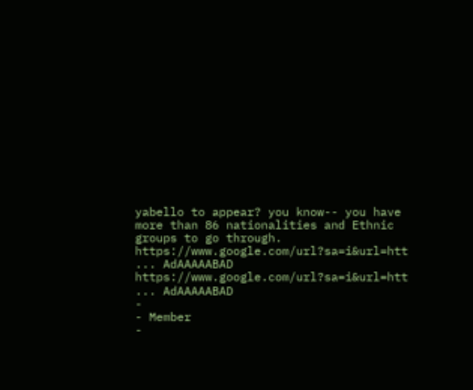yabello to appear? you know-- you have more than 86 nationalities and Ethnic groups to go through.
https://www.google.com/url?sa=i&url=htt ... AdAAAAABAD
https://www.google.com/url?sa=i&url=htt ... AdAAAAABAD
-
- Member
-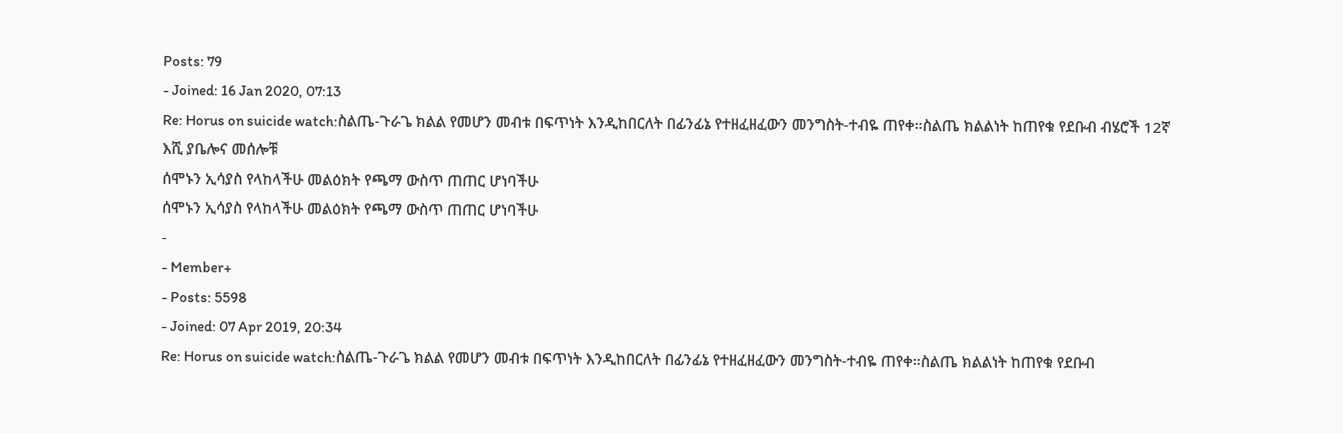Posts: 79
- Joined: 16 Jan 2020, 07:13
Re: Horus on suicide watch:ስልጤ-ጉራጌ ክልል የመሆን መብቱ በፍጥነት እንዲከበርለት በፊንፊኔ የተዘፈዘፈውን መንግስት-ተብዬ ጠየቀ።ስልጤ ክልልነት ከጠየቁ የደቡብ ብሄሮች 12ኛ
እሺ ያቤሎና መሰሎቹ
ሰሞኑን ኢሳያስ የላከላችሁ መልዕክት የጫማ ውስጥ ጠጠር ሆነባችሁ
ሰሞኑን ኢሳያስ የላከላችሁ መልዕክት የጫማ ውስጥ ጠጠር ሆነባችሁ
-
- Member+
- Posts: 5598
- Joined: 07 Apr 2019, 20:34
Re: Horus on suicide watch:ስልጤ-ጉራጌ ክልል የመሆን መብቱ በፍጥነት እንዲከበርለት በፊንፊኔ የተዘፈዘፈውን መንግስት-ተብዬ ጠየቀ።ስልጤ ክልልነት ከጠየቁ የደቡብ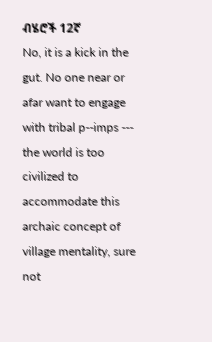ብሄሮች 12ኛ
No, it is a kick in the gut. No one near or afar want to engage with tribal p--imps --- the world is too civilized to accommodate this archaic concept of village mentality, sure not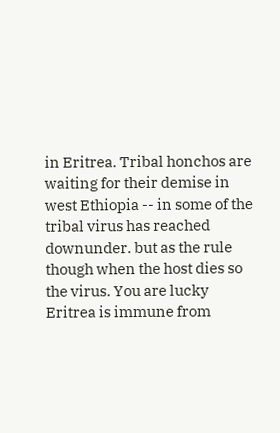in Eritrea. Tribal honchos are waiting for their demise in west Ethiopia -- in some of the tribal virus has reached downunder. but as the rule though when the host dies so the virus. You are lucky Eritrea is immune from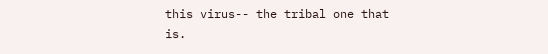this virus-- the tribal one that is.